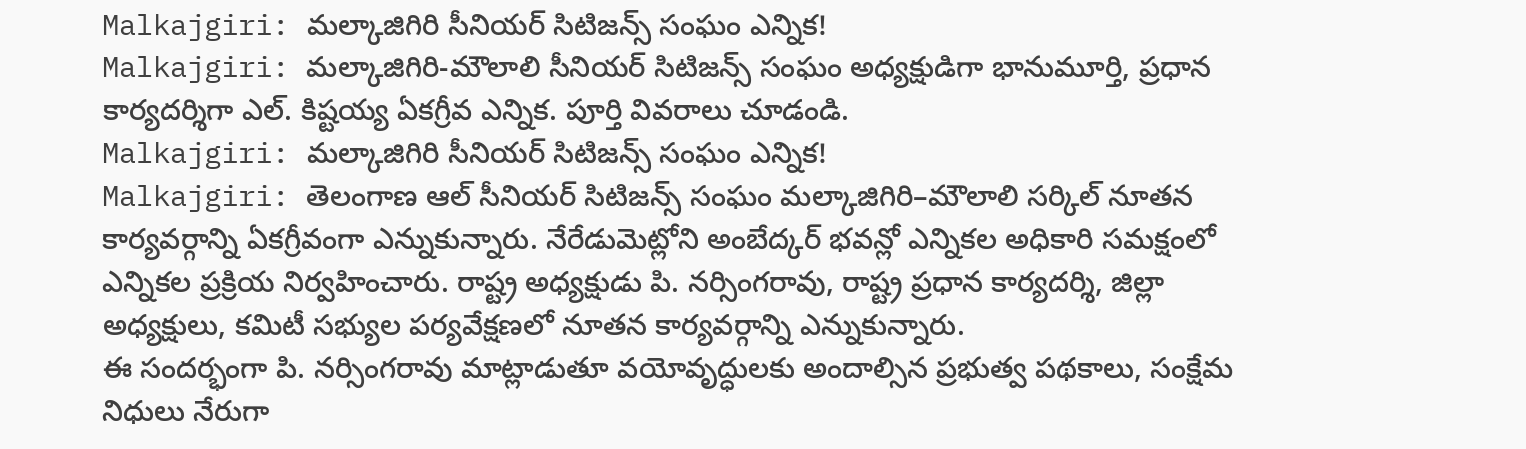Malkajgiri: మల్కాజిగిరి సీనియర్ సిటిజన్స్ సంఘం ఎన్నిక!
Malkajgiri: మల్కాజిగిరి-మౌలాలి సీనియర్ సిటిజన్స్ సంఘం అధ్యక్షుడిగా భానుమూర్తి, ప్రధాన కార్యదర్శిగా ఎల్. కిష్టయ్య ఏకగ్రీవ ఎన్నిక. పూర్తి వివరాలు చూడండి.
Malkajgiri: మల్కాజిగిరి సీనియర్ సిటిజన్స్ సంఘం ఎన్నిక!
Malkajgiri: తెలంగాణ ఆల్ సీనియర్ సిటిజన్స్ సంఘం మల్కాజిగిరి–మౌలాలి సర్కిల్ నూతన కార్యవర్గాన్ని ఏకగ్రీవంగా ఎన్నుకున్నారు. నేరేడుమెట్లోని అంబేద్కర్ భవన్లో ఎన్నికల అధికారి సమక్షంలో ఎన్నికల ప్రక్రియ నిర్వహించారు. రాష్ట్ర అధ్యక్షుడు పి. నర్సింగరావు, రాష్ట్ర ప్రధాన కార్యదర్శి, జిల్లా అధ్యక్షులు, కమిటీ సభ్యుల పర్యవేక్షణలో నూతన కార్యవర్గాన్ని ఎన్నుకున్నారు.
ఈ సందర్భంగా పి. నర్సింగరావు మాట్లాడుతూ వయోవృద్ధులకు అందాల్సిన ప్రభుత్వ పథకాలు, సంక్షేమ నిధులు నేరుగా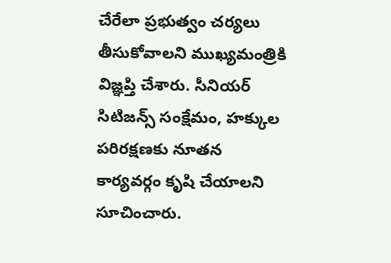చేరేలా ప్రభుత్వం చర్యలు తీసుకోవాలని ముఖ్యమంత్రికి విజ్ఞప్తి చేశారు. సీనియర్ సిటిజన్స్ సంక్షేమం, హక్కుల పరిరక్షణకు నూతన కార్యవర్గం కృషి చేయాలని సూచించారు.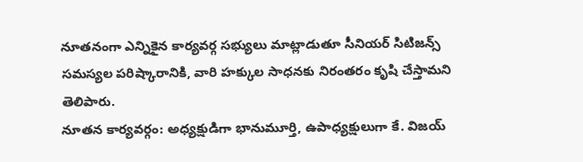నూతనంగా ఎన్నికైన కార్యవర్గ సభ్యులు మాట్లాడుతూ సీనియర్ సిటిజన్స్ సమస్యల పరిష్కారానికి, వారి హక్కుల సాధనకు నిరంతరం కృషి చేస్తామని తెలిపారు.
నూతన కార్యవర్గం: అధ్యక్షుడిగా భానుమూర్తి, ఉపాధ్యక్షులుగా కే. విజయ్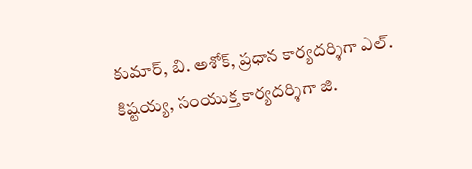కుమార్, బి. అశోక్, ప్రధాన కార్యదర్శిగా ఎల్. కిష్టయ్య, సంయుక్త కార్యదర్శిగా జి.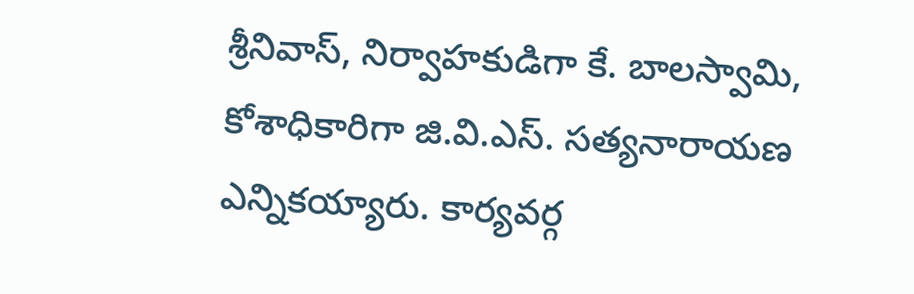శ్రీనివాస్, నిర్వాహకుడిగా కే. బాలస్వామి, కోశాధికారిగా జి.వి.ఎస్. సత్యనారాయణ ఎన్నికయ్యారు. కార్యవర్గ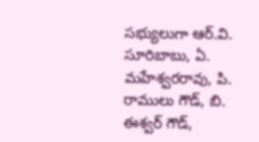సభ్యులుగా ఆర్.వి. సూరిబాబు, ఏ. మహేశ్వరరావు, పి. రాములు గౌడ్, బి. ఈశ్వర్ గౌడ్,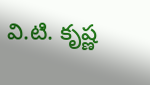వి.టి. కృష్ణ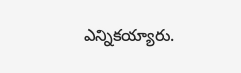ఎన్నికయ్యారు.